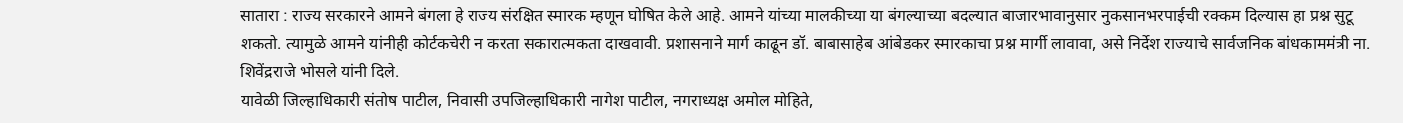सातारा : राज्य सरकारने आमने बंगला हे राज्य संरक्षित स्मारक म्हणून घोषित केले आहे. आमने यांच्या मालकीच्या या बंगल्याच्या बदल्यात बाजारभावानुसार नुकसानभरपाईची रक्कम दिल्यास हा प्रश्न सुटू शकतो. त्यामुळे आमने यांनीही कोर्टकचेरी न करता सकारात्मकता दाखवावी. प्रशासनाने मार्ग काढून डॉ. बाबासाहेब आंबेडकर स्मारकाचा प्रश्न मार्गी लावावा, असे निर्देश राज्याचे सार्वजनिक बांधकाममंत्री ना. शिवेंद्रराजे भोसले यांनी दिले.
यावेळी जिल्हाधिकारी संतोष पाटील, निवासी उपजिल्हाधिकारी नागेश पाटील, नगराध्यक्ष अमोल मोहिते,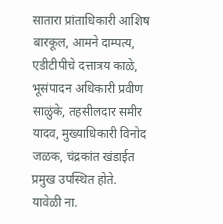सातारा प्रांताधिकारी आशिष बारकूल, आमने दाम्पत्य, एडीटीपीचे दत्तात्रय काळे, भूसंपादन अधिकारी प्रवीण साळुंके, तहसीलदार समीर यादव, मुख्याधिकारी विनोद जळक, चंद्रकांत खंडाईत प्रमुख उपस्थित होते.
यावेळी ना.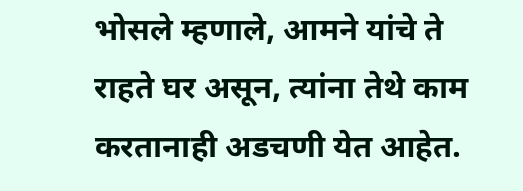भोसले म्हणाले, आमने यांचे ते राहते घर असून, त्यांना तेथे काम करतानाही अडचणी येत आहेत.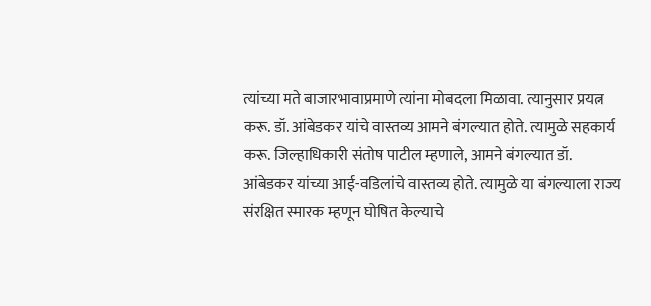त्यांच्या मते बाजारभावाप्रमाणे त्यांना मोबदला मिळावा. त्यानुसार प्रयत्न करू. डॉ. आंबेडकर यांचे वास्तव्य आमने बंगल्यात होते. त्यामुळे सहकार्य करू. जिल्हाधिकारी संतोष पाटील म्हणाले, आमने बंगल्यात डॉ. आंबेडकर यांच्या आई-वडिलांचे वास्तव्य होते. त्यामुळे या बंगल्याला राज्य संरक्षित स्मारक म्हणून घोषित केल्याचे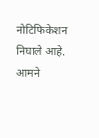नोटिफिकेशन निघाले आहे. आमने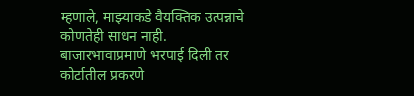म्हणाले, माझ्याकडे वैयक्तिक उत्पन्नाचे कोणतेही साधन नाही. बाजारभावाप्रमाणे भरपाई दिली तर कोर्टातील प्रकरणे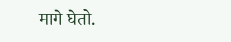मागे घेतो.